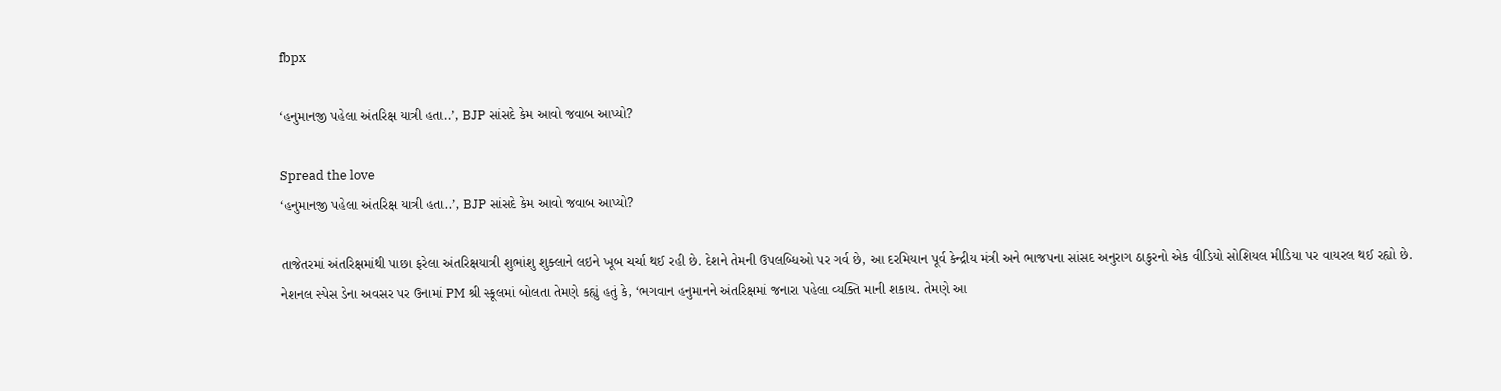fbpx

‘હનુમાનજી પહેલા અંતરિક્ષ યાત્રી હતા..’, BJP સાંસદે કેમ આવો જવાબ આપ્યો?

Spread the love
‘હનુમાનજી પહેલા અંતરિક્ષ યાત્રી હતા..’, BJP સાંસદે કેમ આવો જવાબ આપ્યો?

તાજેતરમાં અંતરિક્ષમાંથી પાછા ફરેલા અંતરિક્ષયાત્રી શુભાંશુ શુક્લાને લઇને ખૂબ ચર્ચા થઈ રહી છે. દેશને તેમની ઉપલબ્ધિઓ પર ગર્વ છે, આ દરમિયાન પૂર્વ કેન્દ્રીય મંત્રી અને ભાજપના સાંસદ અનુરાગ ઠાકુરનો એક વીડિયો સોશિયલ મીડિયા પર વાયરલ થઈ રહ્યો છે. નેશનલ સ્પેસ ડેના અવસર પર ઉનામાં PM શ્રી સ્કૂલમાં બોલતા તેમણે કહ્યું હતું કે, ‘ભગવાન હનુમાનને અંતરિક્ષમાં જનારા પહેલા વ્યક્તિ માની શકાય. તેમણે આ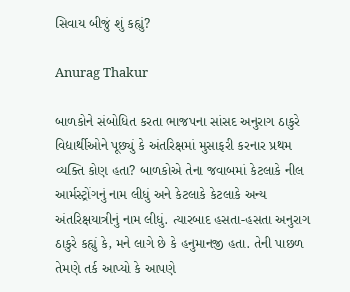સિવાય બીજું શું કહ્યું?

Anurag Thakur

બાળકોને સંબોધિત કરતા ભાજપના સાંસદ અનુરાગ ઠાકુરે વિદ્યાર્થીઓને પૂછ્યું કે અંતરિક્ષમાં મુસાફરી કરનાર પ્રથમ વ્યક્તિ કોણ હતા? બાળકોએ તેના જવાબમાં કેટલાકે નીલ આર્મસ્ટ્રોંગનું નામ લીધું અને કેટલાકે કેટલાકે અન્ય અંતરિક્ષયાત્રીનું નામ લીધું. ત્યારબાદ હસતા-હસતા અનુરાગ ઠાકુરે કહ્યું કે, મને લાગે છે કે હનુમાનજી હતા. તેની પાછળ તેમણે તર્ક આપ્યો કે આપણે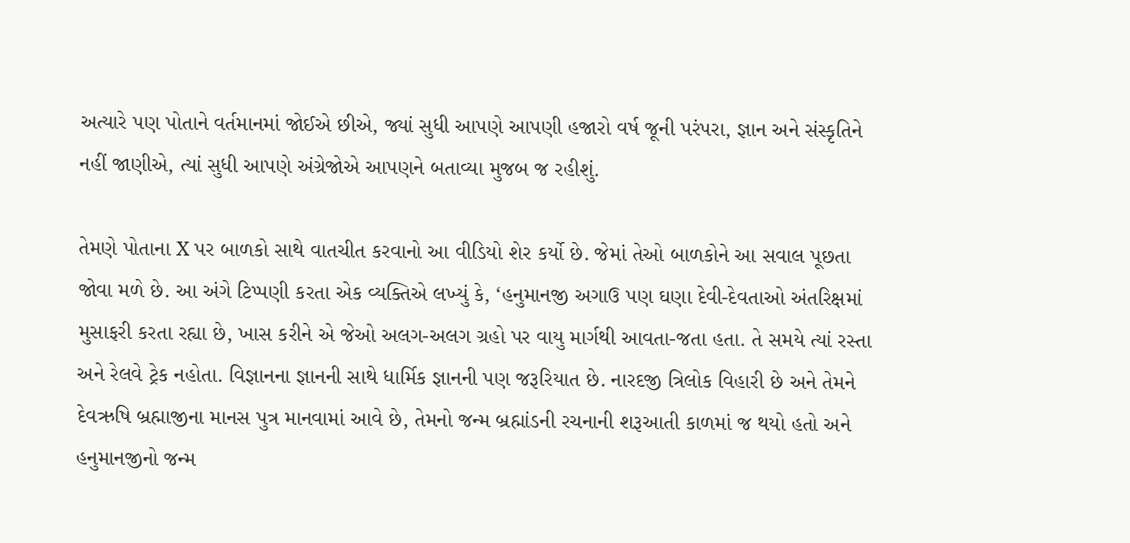અત્યારે પણ પોતાને વર્તમાનમાં જોઈએ છીએ, જ્યાં સુધી આપણે આપણી હજારો વર્ષ જૂની પરંપરા, જ્ઞાન અને સંસ્કૃતિને નહીં જાણીએ, ત્યાં સુધી આપણે અંગ્રેજોએ આપણને બતાવ્યા મુજબ જ રહીશું.

તેમણે પોતાના X પર બાળકો સાથે વાતચીત કરવાનો આ વીડિયો શેર કર્યો છે. જેમાં તેઓ બાળકોને આ સવાલ પૂછતા જોવા મળે છે. આ અંગે ટિપ્પણી કરતા એક વ્યક્તિએ લખ્યું કે, ‘હનુમાનજી અગાઉ પણ ઘણા દેવી-દેવતાઓ અંતરિક્ષમાં મુસાફરી કરતા રહ્યા છે, ખાસ કરીને એ જેઓ અલગ-અલગ ગ્રહો પર વાયુ માર્ગથી આવતા-જતા હતા. તે સમયે ત્યાં રસ્તા અને રેલવે ટ્રેક નહોતા. વિજ્ઞાનના જ્ઞાનની સાથે ધાર્મિક જ્ઞાનની પણ જરૂરિયાત છે. નારદજી ત્રિલોક વિહારી છે અને તેમને દેવઋષિ બ્રહ્માજીના માનસ પુત્ર માનવામાં આવે છે, તેમનો જન્મ બ્રહ્માંડની રચનાની શરૂઆતી કાળમાં જ થયો હતો અને હનુમાનજીનો જન્મ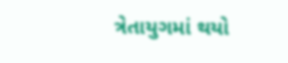ત્રેતાયુગમાં થયો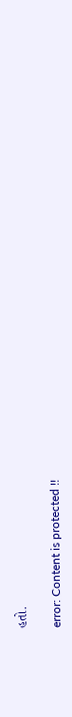હતો.

error: Content is protected !!